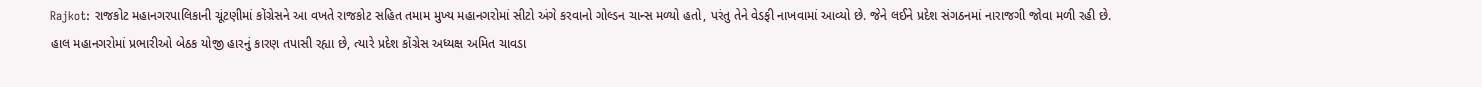Rajkot: રાજકોટ મહાનગરપાલિકાની ચૂંટણીમાં કોંગ્રેસને આ વખતે રાજકોટ સહિત તમામ મુખ્ય મહાનગરોમાં સીટો અંગે કરવાનો ગોલ્ડન ચાન્સ મળ્યો હતો, પરંતુ તેને વેડફી નાખવામાં આવ્યો છે. જેને લઈને પ્રદેશ સંગઠનમાં નારાજગી જોવા મળી રહી છે.
હાલ મહાનગરોમાં પ્રભારીઓ બેઠક યોજી હારનું કારણ તપાસી રહ્યા છે, ત્યારે પ્રદેશ કોંગ્રેસ અધ્યક્ષ અમિત ચાવડા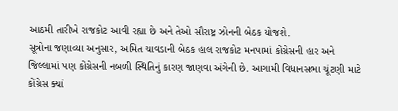આઠમી તારીખે રાજકોટ આવી રહ્યા છે અને તેઓ સૌરાષ્ટ્ર ઝોનની બેઠક યોજશે.
સૂત્રોના જણાવ્યા અનુસાર, અમિત ચાવડાની બેઠક હાલ રાજકોટ મનપામાં કોંગ્રેસની હાર અને જિલ્લામાં પણ કોંગ્રેસની નબળી સ્થિતિનું કારણ જાણવા અંગેની છે. આગામી વિધાનસભા ચૂંટણી માટે કોંગ્રેસ ક્યાં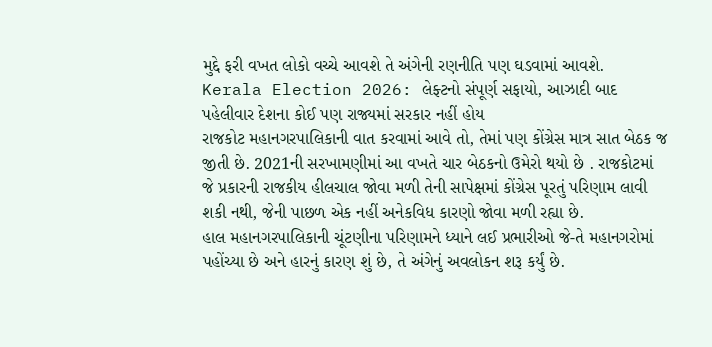મુદ્દે ફરી વખત લોકો વચ્ચે આવશે તે અંગેની રણનીતિ પણ ઘડવામાં આવશે.
Kerala Election 2026: લેફ્ટનો સંપૂર્ણ સફાયો, આઝાદી બાદ પહેલીવાર દેશના કોઈ પણ રાજ્યમાં સરકાર નહીં હોય
રાજકોટ મહાનગરપાલિકાની વાત કરવામાં આવે તો, તેમાં પણ કોંગ્રેસ માત્ર સાત બેઠક જ જીતી છે. 2021ની સરખામણીમાં આ વખતે ચાર બેઠકનો ઉમેરો થયો છે . રાજકોટમાં જે પ્રકારની રાજકીય હીલચાલ જોવા મળી તેની સાપેક્ષમાં કોંગ્રેસ પૂરતું પરિણામ લાવી શકી નથી, જેની પાછળ એક નહીં અનેકવિધ કારણો જોવા મળી રહ્યા છે.
હાલ મહાનગરપાલિકાની ચૂંટણીના પરિણામને ધ્યાને લઈ પ્રભારીઓ જે-તે મહાનગરોમાં પહોંચ્યા છે અને હારનું કારણ શું છે, તે અંગેનું અવલોકન શરૂ કર્યું છે.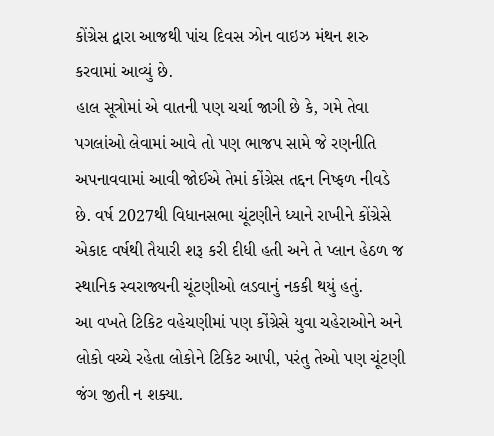કોંગ્રેસ દ્વારા આજથી પાંચ દિવસ ઝોન વાઇઝ મંથન શરુ કરવામાં આવ્યું છે.
હાલ સૂત્રોમાં એ વાતની પણ ચર્ચા જાગી છે કે, ગમે તેવા પગલાંઓ લેવામાં આવે તો પણ ભાજપ સામે જે રણનીતિ અપનાવવામાં આવી જોઈએ તેમાં કોંગ્રેસ તદ્દન નિષ્ફળ નીવડે છે. વર્ષ 2027થી વિધાનસભા ચૂંટણીને ધ્યાને રાખીને કોંગ્રેસે એકાદ વર્ષથી તૈયારી શરૂ કરી દીધી હતી અને તે પ્લાન હેઠળ જ સ્થાનિક સ્વરાજ્યની ચૂંટણીઓ લડવાનું નકકી થયું હતું.
આ વખતે ટિકિટ વહેચણીમાં પણ કોંગ્રેસે યુવા ચહેરાઓને અને લોકો વચ્ચે રહેતા લોકોને ટિકિટ આપી, પરંતુ તેઓ પણ ચૂંટણી જંગ જીતી ન શક્યા.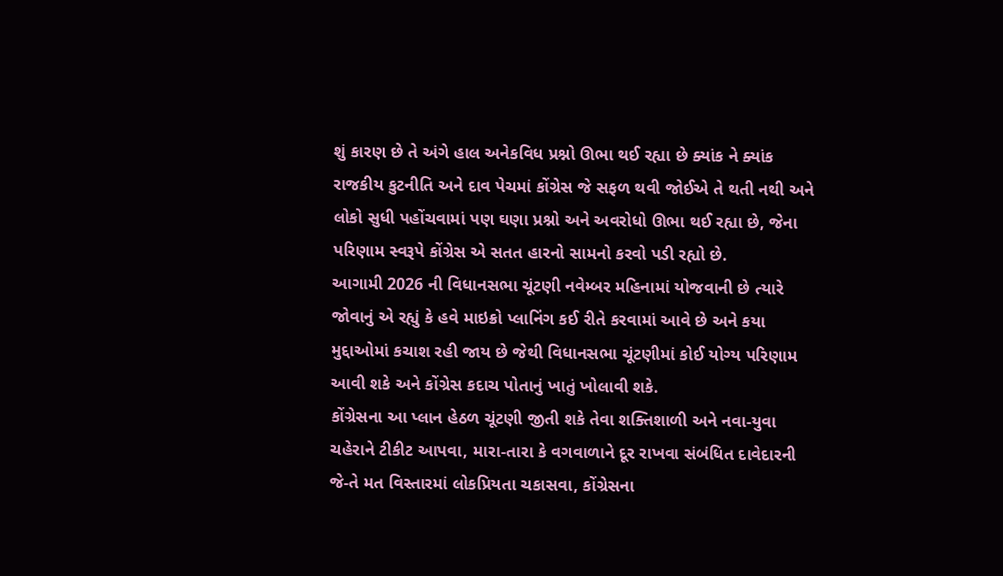શું કારણ છે તે અંગે હાલ અનેકવિધ પ્રશ્નો ઊભા થઈ રહ્યા છે ક્યાંક ને ક્યાંક રાજકીય કુટનીતિ અને દાવ પેચમાં કોંગ્રેસ જે સફળ થવી જોઈએ તે થતી નથી અને લોકો સુધી પહોંચવામાં પણ ઘણા પ્રશ્નો અને અવરોધો ઊભા થઈ રહ્યા છે, જેના પરિણામ સ્વરૂપે કોંગ્રેસ એ સતત હારનો સામનો કરવો પડી રહ્યો છે.
આગામી 2026 ની વિધાનસભા ચૂંટણી નવેમ્બર મહિનામાં યોજવાની છે ત્યારે જોવાનું એ રહ્યું કે હવે માઇક્રો પ્લાનિંગ કઈ રીતે કરવામાં આવે છે અને કયા મુદ્દાઓમાં કચાશ રહી જાય છે જેથી વિધાનસભા ચૂંટણીમાં કોઈ યોગ્ય પરિણામ આવી શકે અને કોંગ્રેસ કદાચ પોતાનું ખાતું ખોલાવી શકે.
કોંગ્રેસના આ પ્લાન હેઠળ ચૂંટણી જીતી શકે તેવા શક્તિશાળી અને નવા-યુવા ચહેરાને ટીકીટ આપવા, મારા-તારા કે વગવાળાને દૂર રાખવા સંબંધિત દાવેદારની જે-તે મત વિસ્તારમાં લોકપ્રિયતા ચકાસવા, કોંગ્રેસના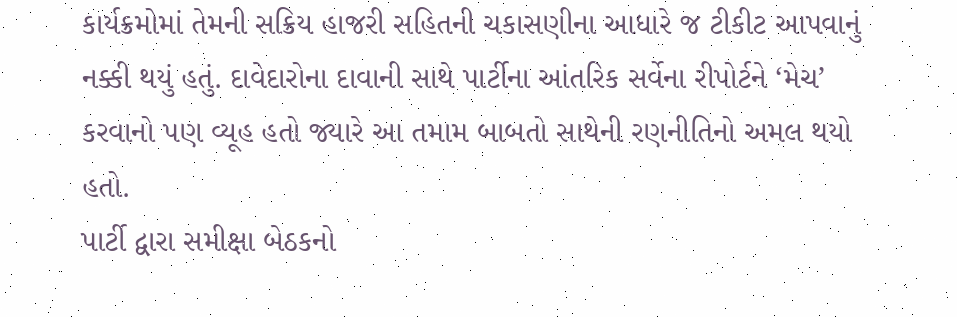કાર્યક્રમોમાં તેમની સક્રિય હાજરી સહિતની ચકાસણીના આધારે જ ટીકીટ આપવાનું નક્કી થયું હતું. દાવેદારોના દાવાની સાથે પાર્ટીના આંતરિક સર્વેના રીપોર્ટને ‘મેચ’ કરવાનો પણ વ્યૂહ હતો જ્યારે આ તમામ બાબતો સાથેની રણનીતિનો અમલ થયો હતો.
પાર્ટી દ્વારા સમીક્ષા બેઠકનો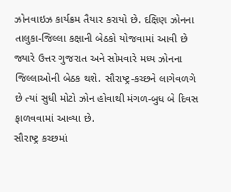ઝોનવાઇઝ કાર્યક્રમ તૈયાર કરાયો છે. દક્ષિણ ઝોનના તાલુકા-જિલ્લા કક્ષાની બેઠકો યોજવામાં આવી છે જ્યારે ઉત્તર ગુજરાત અને સોમવારે મધ્ય ઝોનના જિલ્લાઓની બેઠક થશે. સૌરાષ્ટ્ર-કચ્છને લાગેવળગે છે ત્યાં સુધી મોટો ઝોન હોવાથી મંગળ-બુધ બે દિવસ ફાળવવામાં આવ્યા છે.
સૌરાષ્ટ્ર કચ્છમાં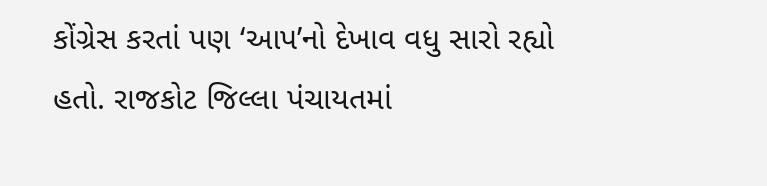કોંગ્રેસ કરતાં પણ ‘આપ’નો દેખાવ વધુ સારો રહ્યો હતો. રાજકોટ જિલ્લા પંચાયતમાં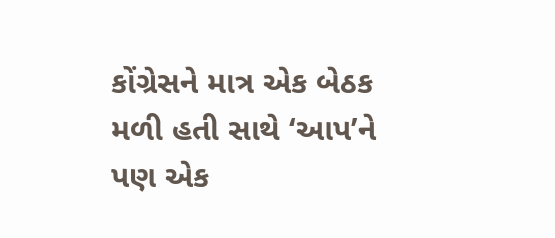કોંગ્રેસને માત્ર એક બેઠક મળી હતી સાથે ‘આપ’ને પણ એક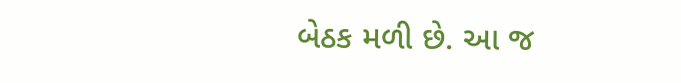બેઠક મળી છે. આ જ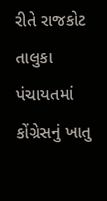રીતે રાજકોટ તાલુકા પંચાયતમાં કોંગ્રેસનું ખાતુ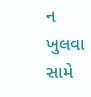ન ખુલવા સામે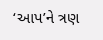‘આપ’ને ત્રણ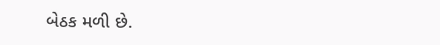બેઠક મળી છે.